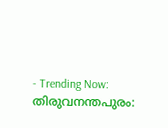- Trending Now:
തിരുവനന്തപുരം: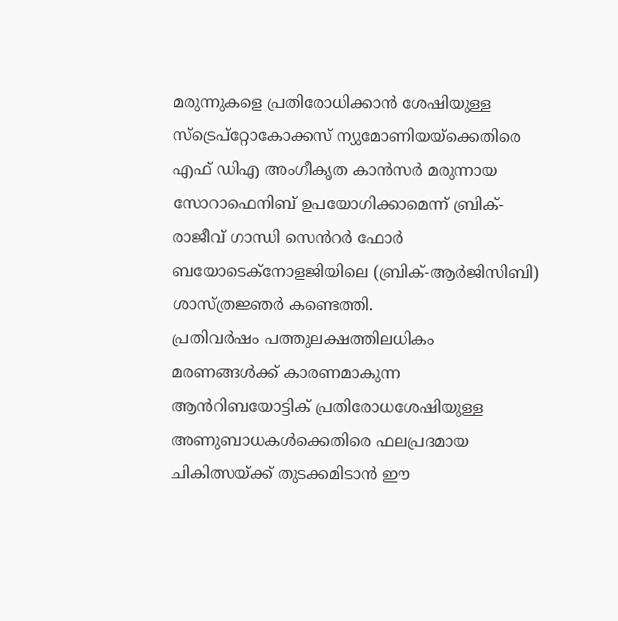മരുന്നുകളെ പ്രതിരോധിക്കാൻ ശേഷിയുള്ള സ്ട്രെപ്റ്റോകോക്കസ് ന്യുമോണിയയ്ക്കെതിരെ എഫ് ഡിഎ അംഗീകൃത കാൻസർ മരുന്നായ സോറാഫെനിബ് ഉപയോഗിക്കാമെന്ന് ബ്രിക്-രാജീവ് ഗാന്ധി സെൻറർ ഫോർ ബയോടെക്നോളജിയിലെ (ബ്രിക്-ആർജിസിബി) ശാസ്ത്രജ്ഞർ കണ്ടെത്തി.
പ്രതിവർഷം പത്തുലക്ഷത്തിലധികം മരണങ്ങൾക്ക് കാരണമാകുന്ന ആൻറിബയോട്ടിക് പ്രതിരോധശേഷിയുള്ള അണുബാധകൾക്കെതിരെ ഫലപ്രദമായ ചികിത്സയ്ക്ക് തുടക്കമിടാൻ ഈ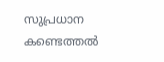സുപ്രധാന കണ്ടെത്തൽ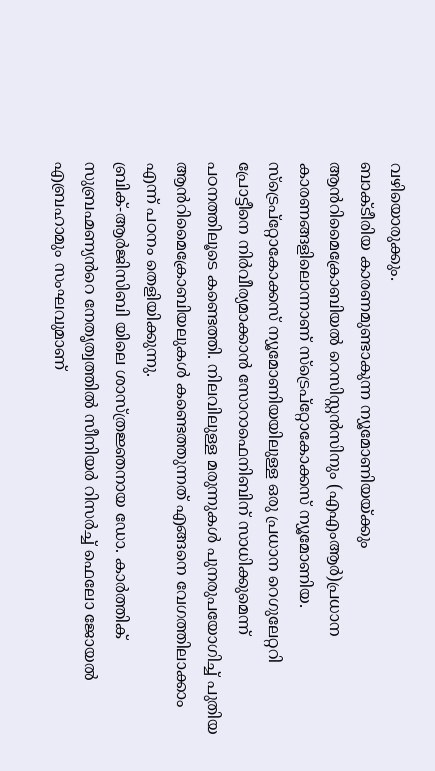വഴിയൊരുക്കും.
ബാക്ടീരിയ കാരണമുണ്ടാകുന്ന ന്യൂമോണിയയ്ക്കും ആൻറിമൈക്രോബിയൽ റെസിസ്റ്റൻസിനും (എഎംആർ)പ്രധാന കാരണങ്ങളിലൊന്നാണ് സ്ട്രെപ്റ്റോകോക്കസ് ന്യൂമോണിയ. സ്ട്രെപ്റ്റോകോക്കസ് ന്യൂമോണിയയിലുള്ള ഒരു പ്രധാന റെഗുലേറ്ററി പ്രോട്ടീനെ നിർവീര്യമാക്കാൻ സോറാഫെനിബിന് സാധിക്കുമെന്ന് പഠനത്തിലൂടെ കണ്ടെത്തി. നിലവിലുള്ള മരുന്നുകൾ പുനരുപയോഗിച്ച് പുതിയ ആൻറിമൈക്രോബിയലുകൾ കണ്ടെത്തുന്നത് എങ്ങനെ വേഗത്തിലാക്കാം എന്ന് പഠനം തെളിയിക്കുന്നു.
ബ്രിക്-ആർജിസിബി യിലെ ശാസ്ത്രജ്ഞനായ ഡോ. കാർത്തിക് സുബ്രഹ്മണ്യൻറെ നേതൃത്വത്തിൽ സീനിയർ റിസർച്ച് ഫെലോ ജോയൽ എബ്രഹാമും സംഘവുമാണ്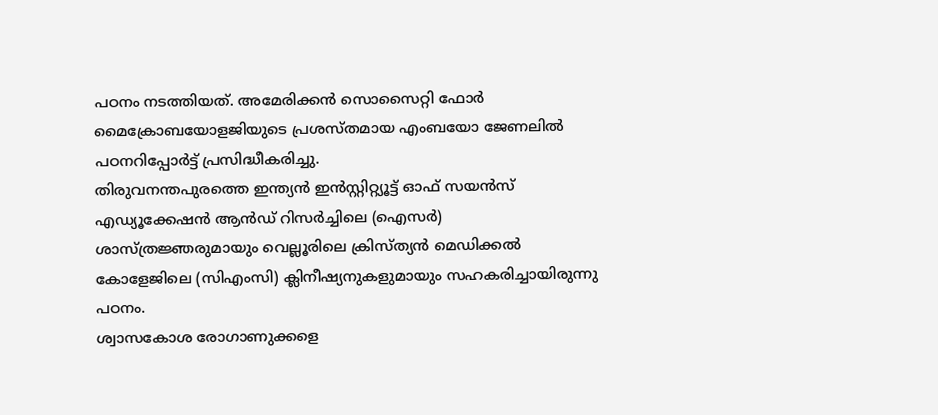പഠനം നടത്തിയത്. അമേരിക്കൻ സൊസൈറ്റി ഫോർ മൈക്രോബയോളജിയുടെ പ്രശസ്തമായ എംബയോ ജേണലിൽ പഠനറിപ്പോർട്ട് പ്രസിദ്ധീകരിച്ചു.
തിരുവനന്തപുരത്തെ ഇന്ത്യൻ ഇൻസ്റ്റിറ്റ്യൂട്ട് ഓഫ് സയൻസ് എഡ്യൂക്കേഷൻ ആൻഡ് റിസർച്ചിലെ (ഐസർ) ശാസ്ത്രജ്ഞരുമായും വെല്ലൂരിലെ ക്രിസ്ത്യൻ മെഡിക്കൽ കോളേജിലെ (സിഎംസി) ക്ലിനീഷ്യനുകളുമായും സഹകരിച്ചായിരുന്നു പഠനം.
ശ്വാസകോശ രോഗാണുക്കളെ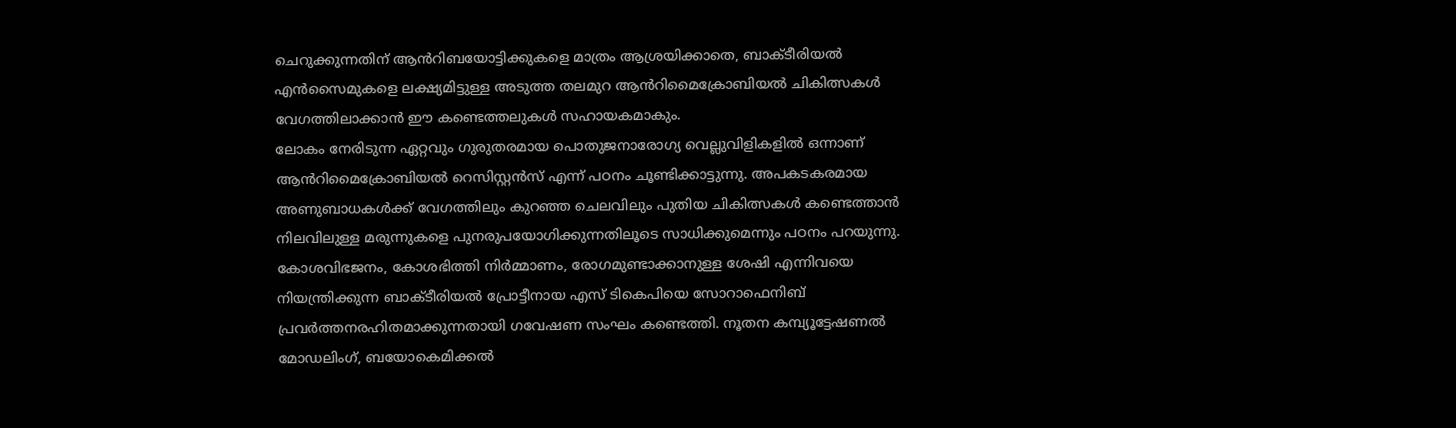ചെറുക്കുന്നതിന് ആൻറിബയോട്ടിക്കുകളെ മാത്രം ആശ്രയിക്കാതെ, ബാക്ടീരിയൽ എൻസൈമുകളെ ലക്ഷ്യമിട്ടുള്ള അടുത്ത തലമുറ ആൻറിമൈക്രോബിയൽ ചികിത്സകൾ വേഗത്തിലാക്കാൻ ഈ കണ്ടെത്തലുകൾ സഹായകമാകും.
ലോകം നേരിടുന്ന ഏറ്റവും ഗുരുതരമായ പൊതുജനാരോഗ്യ വെല്ലുവിളികളിൽ ഒന്നാണ് ആൻറിമൈക്രോബിയൽ റെസിസ്റ്റൻസ് എന്ന് പഠനം ചൂണ്ടിക്കാട്ടുന്നു. അപകടകരമായ അണുബാധകൾക്ക് വേഗത്തിലും കുറഞ്ഞ ചെലവിലും പുതിയ ചികിത്സകൾ കണ്ടെത്താൻ നിലവിലുള്ള മരുന്നുകളെ പുനരുപയോഗിക്കുന്നതിലൂടെ സാധിക്കുമെന്നും പഠനം പറയുന്നു.
കോശവിഭജനം, കോശഭിത്തി നിർമ്മാണം, രോഗമുണ്ടാക്കാനുള്ള ശേഷി എന്നിവയെ നിയന്ത്രിക്കുന്ന ബാക്ടീരിയൽ പ്രോട്ടീനായ എസ് ടികെപിയെ സോറാഫെനിബ് പ്രവർത്തനരഹിതമാക്കുന്നതായി ഗവേഷണ സംഘം കണ്ടെത്തി. നൂതന കമ്പ്യൂട്ടേഷണൽ മോഡലിംഗ്, ബയോകെമിക്കൽ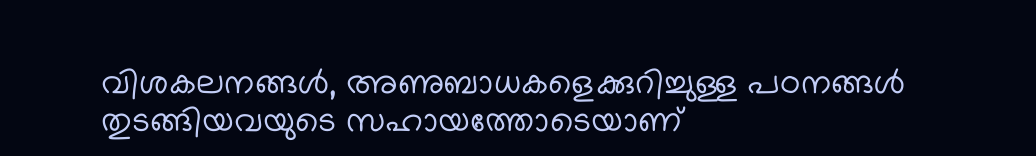വിശകലനങ്ങൾ, അണുബാധകളെക്കുറിച്ചുള്ള പഠനങ്ങൾ തുടങ്ങിയവയുടെ സഹായത്തോടെയാണ്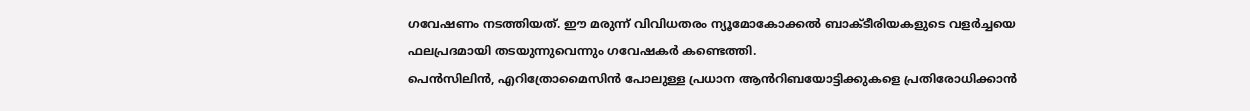ഗവേഷണം നടത്തിയത്. ഈ മരുന്ന് വിവിധതരം ന്യൂമോകോക്കൽ ബാക്ടീരിയകളുടെ വളർച്ചയെ ഫലപ്രദമായി തടയുന്നുവെന്നും ഗവേഷകർ കണ്ടെത്തി.
പെൻസിലിൻ, എറിത്രോമൈസിൻ പോലുള്ള പ്രധാന ആൻറിബയോട്ടിക്കുകളെ പ്രതിരോധിക്കാൻ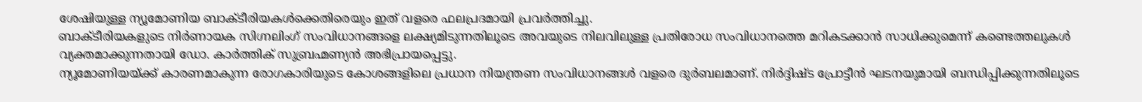ശേഷിയുള്ള ന്യൂമോണിയ ബാക്ടീരിയകൾക്കെതിരെയും ഇത് വളരെ ഫലപ്രദമായി പ്രവർത്തിച്ചു.
ബാക്ടീരിയകളുടെ നിർണായക സിഗ്നലിംഗ് സംവിധാനങ്ങളെ ലക്ഷ്യമിടുന്നതിലൂടെ അവയുടെ നിലവിലുള്ള പ്രതിരോധ സംവിധാനത്തെ മറികടക്കാൻ സാധിക്കുമെന്ന് കണ്ടെത്തലുകൾ വ്യക്തമാക്കുന്നതായി ഡോ. കാർത്തിക് സുബ്രഹ്മണ്യൻ അഭിപ്രായപ്പെട്ടു.
ന്യൂമോണിയയ്ക്ക് കാരണമാകുന്ന രോഗകാരിയുടെ കോശങ്ങളിലെ പ്രധാന നിയന്ത്രണ സംവിധാനങ്ങൾ വളരെ ദുർബലമാണ്. നിർദ്ദിഷ്ട പ്രോട്ടീൻ ഘടനയുമായി ബന്ധിപ്പിക്കുന്നതിലൂടെ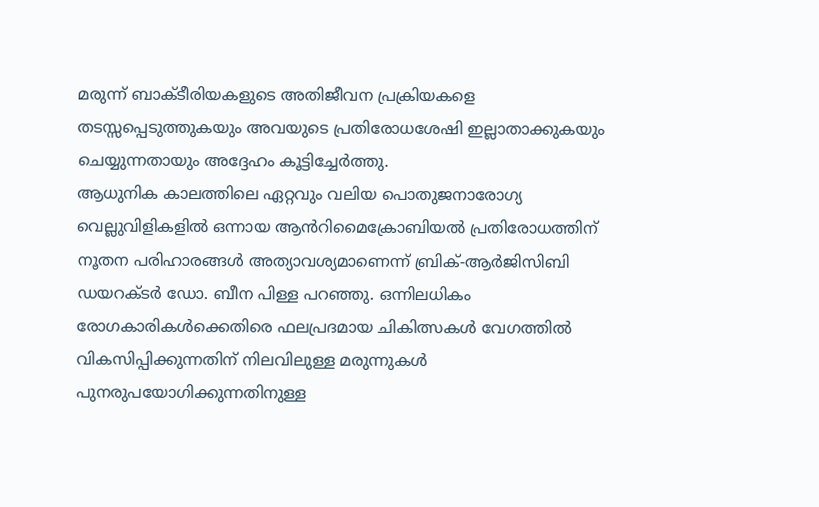മരുന്ന് ബാക്ടീരിയകളുടെ അതിജീവന പ്രക്രിയകളെ തടസ്സപ്പെടുത്തുകയും അവയുടെ പ്രതിരോധശേഷി ഇല്ലാതാക്കുകയും ചെയ്യുന്നതായും അദ്ദേഹം കൂട്ടിച്ചേർത്തു.
ആധുനിക കാലത്തിലെ ഏറ്റവും വലിയ പൊതുജനാരോഗ്യ വെല്ലുവിളികളിൽ ഒന്നായ ആൻറിമൈക്രോബിയൽ പ്രതിരോധത്തിന് നൂതന പരിഹാരങ്ങൾ അത്യാവശ്യമാണെന്ന് ബ്രിക്-ആർജിസിബി ഡയറക്ടർ ഡോ. ബീന പിള്ള പറഞ്ഞു. ഒന്നിലധികം രോഗകാരികൾക്കെതിരെ ഫലപ്രദമായ ചികിത്സകൾ വേഗത്തിൽ വികസിപ്പിക്കുന്നതിന് നിലവിലുള്ള മരുന്നുകൾ പുനരുപയോഗിക്കുന്നതിനുള്ള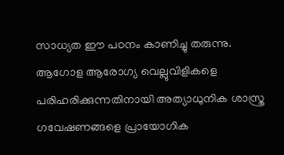സാധ്യത ഈ പഠനം കാണിച്ചു തരുന്നു. ആഗോള ആരോഗ്യ വെല്ലുവിളികളെ പരിഹരിക്കുന്നതിനായി അത്യാധുനിക ശാസ്ത്ര ഗവേഷണങ്ങളെ പ്രായോഗിക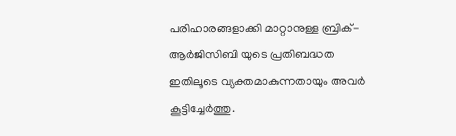പരിഹാരങ്ങളാക്കി മാറ്റാനുള്ള ബ്രിക്- ആർജിസിബി യുടെ പ്രതിബദ്ധത ഇതിലൂടെ വ്യക്തമാകുന്നതായും അവർ കൂട്ടിച്ചേർത്തു.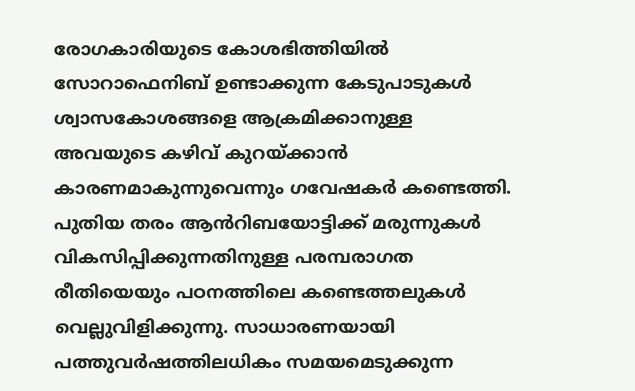രോഗകാരിയുടെ കോശഭിത്തിയിൽ സോറാഫെനിബ് ഉണ്ടാക്കുന്ന കേടുപാടുകൾ ശ്വാസകോശങ്ങളെ ആക്രമിക്കാനുള്ള അവയുടെ കഴിവ് കുറയ്ക്കാൻ കാരണമാകുന്നുവെന്നും ഗവേഷകർ കണ്ടെത്തി. പുതിയ തരം ആൻറിബയോട്ടിക്ക് മരുന്നുകൾ വികസിപ്പിക്കുന്നതിനുള്ള പരമ്പരാഗത രീതിയെയും പഠനത്തിലെ കണ്ടെത്തലുകൾ വെല്ലുവിളിക്കുന്നു. സാധാരണയായി പത്തുവർഷത്തിലധികം സമയമെടുക്കുന്ന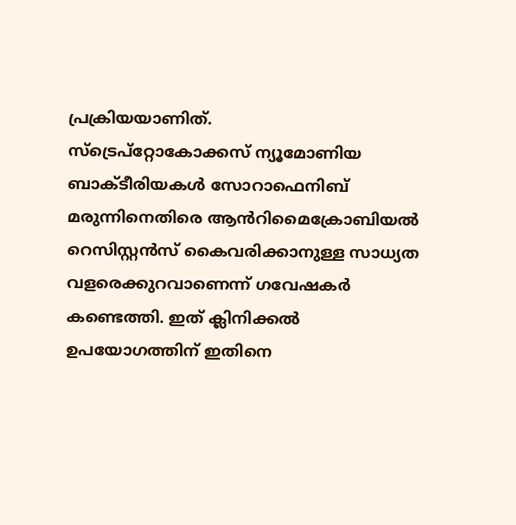പ്രക്രിയയാണിത്.
സ്ട്രെപ്റ്റോകോക്കസ് ന്യൂമോണിയ ബാക്ടീരിയകൾ സോറാഫെനിബ് മരുന്നിനെതിരെ ആൻറിമൈക്രോബിയൽ റെസിസ്റ്റൻസ് കൈവരിക്കാനുള്ള സാധ്യത വളരെക്കുറവാണെന്ന് ഗവേഷകർ കണ്ടെത്തി. ഇത് ക്ലിനിക്കൽ ഉപയോഗത്തിന് ഇതിനെ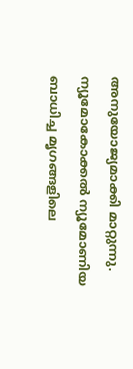അനുയോജ്യമാക്കി മാറ്റുന്നു.
ന്യൂമോകോക്കൽ ന്യൂമോണിയ ബാധിച്ച മൃഗങ്ങളിലെ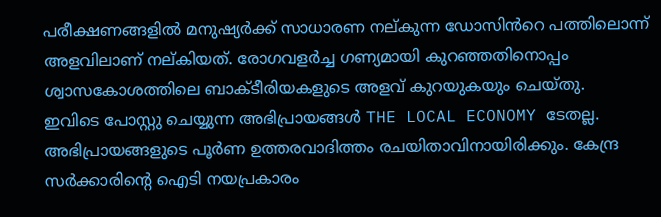പരീക്ഷണങ്ങളിൽ മനുഷ്യർക്ക് സാധാരണ നല്കുന്ന ഡോസിൻറെ പത്തിലൊന്ന് അളവിലാണ് നല്കിയത്. രോഗവളർച്ച ഗണ്യമായി കുറഞ്ഞതിനൊപ്പം ശ്വാസകോശത്തിലെ ബാക്ടീരിയകളുടെ അളവ് കുറയുകയും ചെയ്തു.
ഇവിടെ പോസ്റ്റു ചെയ്യുന്ന അഭിപ്രായങ്ങൾ THE LOCAL ECONOMY ടേതല്ല. അഭിപ്രായങ്ങളുടെ പൂർണ ഉത്തരവാദിത്തം രചയിതാവിനായിരിക്കും. കേന്ദ്ര സർക്കാരിന്റെ ഐടി നയപ്രകാരം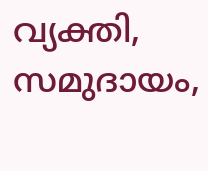വ്യക്തി, സമുദായം,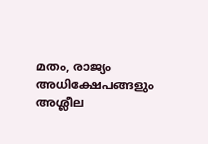മതം, രാജ്യം അധിക്ഷേപങ്ങളും അശ്ലീല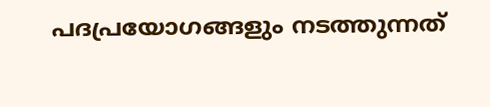പദപ്രയോഗങ്ങളും നടത്തുന്നത്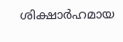ശിക്ഷാർഹമായ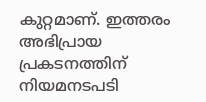കുറ്റമാണ്. ഇത്തരം അഭിപ്രായ പ്രകടനത്തിന് നിയമനടപടി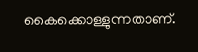കൈക്കൊള്ളുന്നതാണ്.